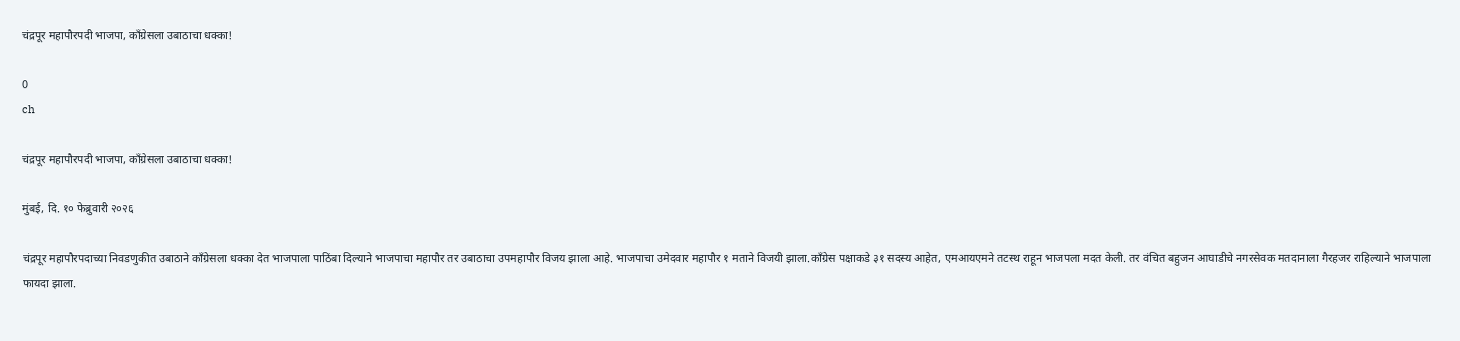चंद्रपूर महापौरपदी भाजपा, काँग्रेसला उबाठाचा धक्का!

0
ch

चंद्रपूर महापौरपदी भाजपा, काँग्रेसला उबाठाचा धक्का!

मुंबई, दि. १० फेब्रुवारी २०२६

चंद्रपूर महापौरपदाच्या निवडणुकीत उबाठाने काँग्रेसला धक्का देत भाजपाला पाठिंबा दिल्याने भाजपाचा महापौर तर उबाठाचा उपमहापौर विजय झाला आहे. भाजपाचा उमेदवार महापौर १ मताने विजयी झाला.काँग्रेस पक्षाकडे ३१ सदस्य आहेत, एमआयएमने तटस्थ राहून भाजपला मदत केली. तर वंचित बहुजन आघाडीचे नगरसेवक मतदानाला गैरहजर राहिल्याने भाजपाला फायदा झाला.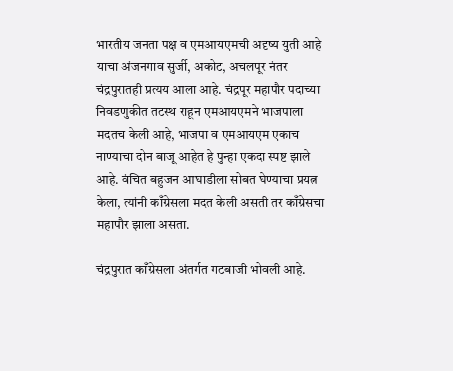भारतीय जनता पक्ष व एमआयएमची अदृष्य युती आहे याचा अंजनगाव सुर्जी, अकोट, अचलपूर नंतर चंद्रपुरातही प्रत्यय आला आहे. चंद्रपूर महापौर पदाच्या निवडणुकीत तटस्थ राहून एमआयएमने भाजपाला मदतच केली आहे, भाजपा व एमआयएम एकाच नाण्याचा दोन बाजू आहेत हे पुन्हा एकदा स्पष्ट झाले आहे. वंचित बहुजन आघाडीला सोबत घेण्याचा प्रयत्न केला, त्यांनी काँग्रेसला मदत केली असती तर काँग्रेसचा महापौर झाला असता.

चंद्रपुरात काँग्रेसला अंतर्गत गटबाजी भोवली आहे.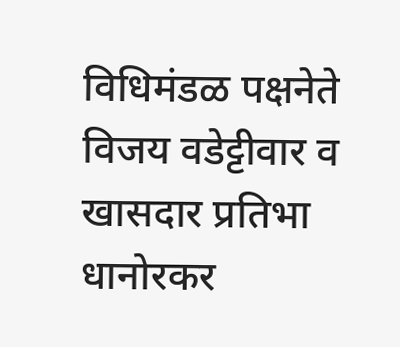विधिमंडळ पक्षनेते विजय वडेट्टीवार व खासदार प्रतिभा धानोरकर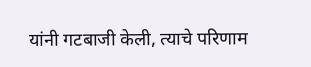यांनी गटबाजी केली, त्याचे परिणाम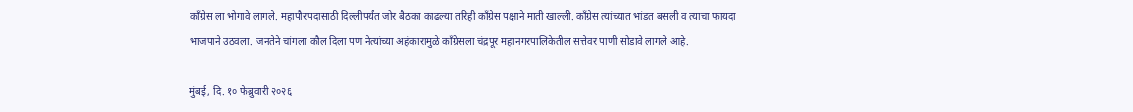काँग्रेस ला भोगावे लागले. महापौरपदासाठी दिल्लीपर्यंत जोर बैठका काढल्या तरिही काँग्रेस पक्षाने माती खाल्ली. काँग्रेस त्यांच्यात भांडत बसली व त्याचा फायदा भाजपाने उठवला. जनतेने चांगला कौल दिला पण नेत्यांच्या अहंकारामुळे काँग्रेसला चंद्रपूर महानगरपालिकेतील सत्तेवर पाणी सोडावे लागले आहे.

मुंबई, दि. १० फेब्रुवारी २०२६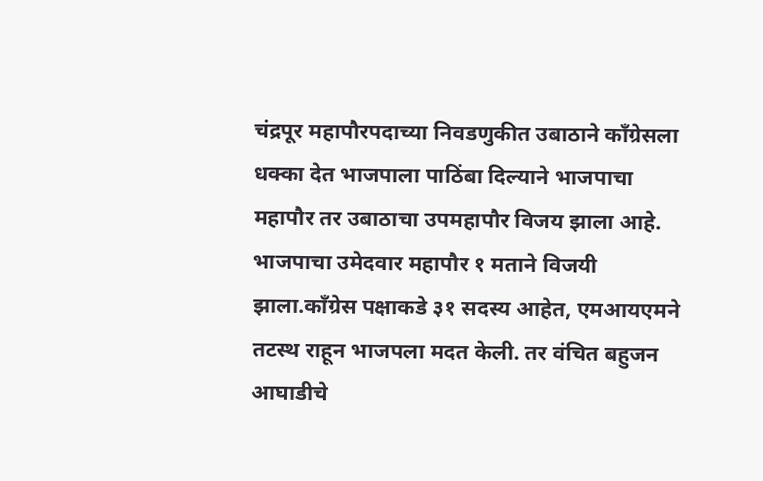चंद्रपूर महापौरपदाच्या निवडणुकीत उबाठाने काँग्रेसला धक्का देत भाजपाला पाठिंबा दिल्याने भाजपाचा महापौर तर उबाठाचा उपमहापौर विजय झाला आहे. भाजपाचा उमेदवार महापौर १ मताने विजयी झाला.काँग्रेस पक्षाकडे ३१ सदस्य आहेत, एमआयएमने तटस्थ राहून भाजपला मदत केली. तर वंचित बहुजन आघाडीचे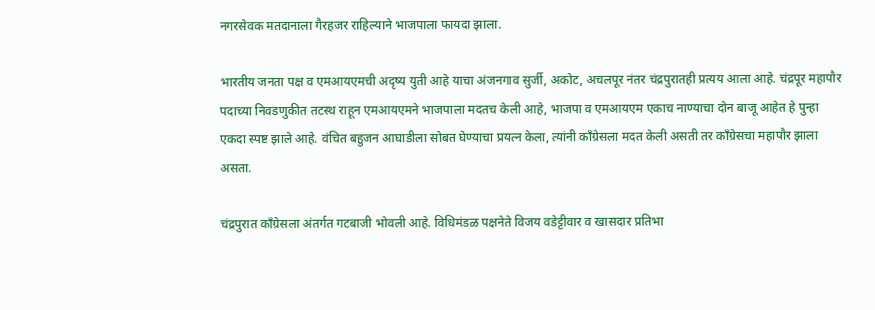नगरसेवक मतदानाला गैरहजर राहिल्याने भाजपाला फायदा झाला.

भारतीय जनता पक्ष व एमआयएमची अदृष्य युती आहे याचा अंजनगाव सुर्जी, अकोट, अचलपूर नंतर चंद्रपुरातही प्रत्यय आला आहे. चंद्रपूर महापौर पदाच्या निवडणुकीत तटस्थ राहून एमआयएमने भाजपाला मदतच केली आहे, भाजपा व एमआयएम एकाच नाण्याचा दोन बाजू आहेत हे पुन्हा एकदा स्पष्ट झाले आहे. वंचित बहुजन आघाडीला सोबत घेण्याचा प्रयत्न केला, त्यांनी काँग्रेसला मदत केली असती तर काँग्रेसचा महापौर झाला असता.

चंद्रपुरात काँग्रेसला अंतर्गत गटबाजी भोवली आहे. विधिमंडळ पक्षनेते विजय वडेट्टीवार व खासदार प्रतिभा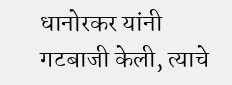धानोरकर यांनी गटबाजी केली, त्याचे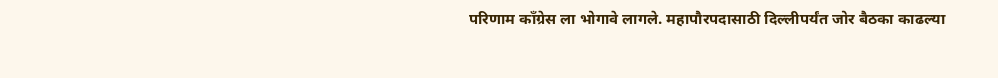परिणाम काँग्रेस ला भोगावे लागले. महापौरपदासाठी दिल्लीपर्यंत जोर बैठका काढल्या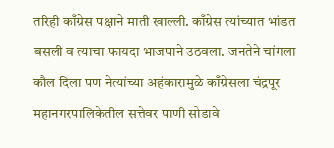तरिही काँग्रेस पक्षाने माती खाल्ली. काँग्रेस त्यांच्यात भांडत बसली व त्याचा फायदा भाजपाने उठवला. जनतेने चांगला कौल दिला पण नेत्यांच्या अहंकारामुळे काँग्रेसला चंद्रपूर महानगरपालिकेतील सत्तेवर पाणी सोडावे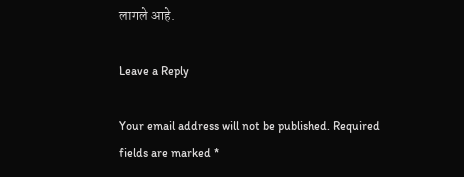लागले आहे.

Leave a Reply

Your email address will not be published. Required fields are marked *